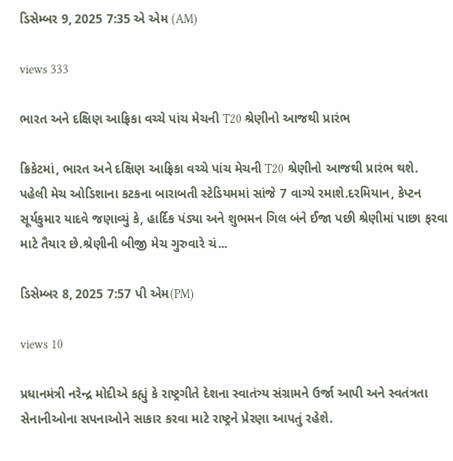ડિસેમ્બર 9, 2025 7:35 એ એમ (AM)

views 333

ભારત અને દક્ષિણ આફ્રિકા વચ્ચે પાંચ મેચની T20 શ્રેણીનો આજથી પ્રારંભ

ક્રિકેટમાં, ભારત અને દક્ષિણ આફ્રિકા વચ્ચે પાંચ મેચની T20 શ્રેણીનો આજથી પ્રારંભ થશે. પહેલી મેચ ઓડિશાના કટકના બારાબતી સ્ટેડિયમમાં સાંજે 7 વાગ્યે રમાશે.દરમિયાન, કેપ્ટન સૂર્યકુમાર યાદવે જણાવ્યું કે, હાર્દિક પંડ્યા અને શુભમન ગિલ બંને ઈજા પછી શ્રેણીમાં પાછા ફરવા માટે તૈયાર છે.શ્રેણીની બીજી મેચ ગુરુવારે ચં...

ડિસેમ્બર 8, 2025 7:57 પી એમ(PM)

views 10

પ્રધાનમંત્રી નરેન્દ્ર મોદીએ કહ્યું કે રાષ્ટ્રગીતે દેશના સ્વાતંત્ર્ય સંગ્રામને ઉર્જા આપી અને સ્વતંત્રતા સેનાનીઓના સપનાઓને સાકાર કરવા માટે રાષ્ટ્રને પ્રેરણા આપતું રહેશે.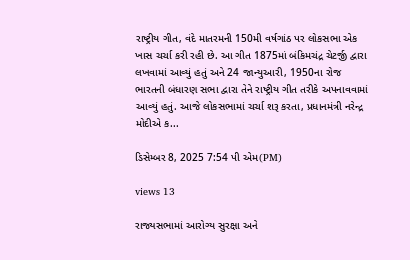રાષ્ટ્રીય ગીત, વંદે માતરમની 150મી વર્ષગાંઠ પર લોકસભા એક ખાસ ચર્ચા કરી રહી છે. આ ગીત 1875માં બંકિમચંદ્ર ચેટર્જી દ્વારા લખવામાં આવ્યું હતું અને 24 જાન્યુઆરી, 1950ના રોજ ભારતની બંધારણ સભા દ્વારા તેને રાષ્ટ્રીય ગીત તરીકે અપનાવવામાં આવ્યું હતું. આજે લોકસભામાં ચર્ચા શરૂ કરતા, પ્રધાનમંત્રી નરેન્દ્ર મોદીએ ક...

ડિસેમ્બર 8, 2025 7:54 પી એમ(PM)

views 13

રાજ્યસભામાં આરોગ્ય સુરક્ષા અને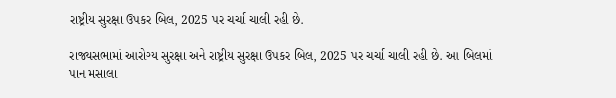રાષ્ટ્રીય સુરક્ષા ઉપકર બિલ, 2025 પર ચર્ચા ચાલી રહી છે.

રાજ્યસભામાં આરોગ્ય સુરક્ષા અને રાષ્ટ્રીય સુરક્ષા ઉપકર બિલ, 2025 પર ચર્ચા ચાલી રહી છે. આ બિલમાં પાન મસાલા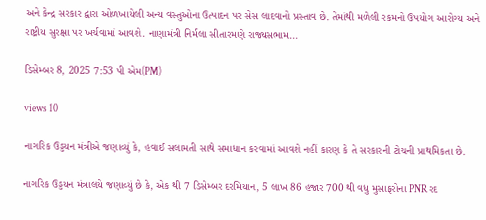અને કેન્દ્ર સરકાર દ્વારા ઓળખાયેલી અન્ય વસ્તુઓના ઉત્પાદન પર સેસ લાદવાનો પ્રસ્તાવ છે. તેમાંથી મળેલી રકમનો ઉપયોગ આરોગ્ય અને રાષ્ટ્રીય સુરક્ષા પર ખર્ચવામાં આવશે. નાણામંત્રી નિર્મલા સીતારમણે રાજ્યસભામ...

ડિસેમ્બર 8, 2025 7:53 પી એમ(PM)

views 10

નાગરિક ઉડ્ડયન મંત્રીએ જણાવ્યું કે, હવાઈ સલામતી સાથે સમાધાન કરવામાં આવશે નહીં કારણ કે તે સરકારની ટોચની પ્રાથમિકતા છે.

નાગરિક ઉડ્ડયન મંત્રાલયે જણાવ્યું છે કે, એક થી 7 ડિસેમ્બર દરમિયાન, 5 લાખ 86 હજાર 700 થી વધુ મુસાફરોના PNR રદ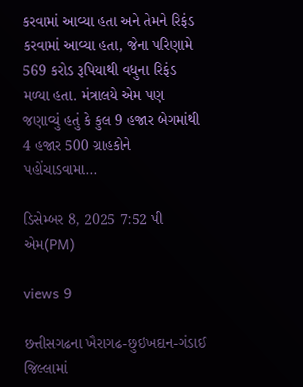કરવામાં આવ્યા હતા અને તેમને રિફંડ કરવામાં આવ્યા હતા, જેના પરિણામે 569 કરોડ રૂપિયાથી વધુના રિફંડ મળ્યા હતા. મંત્રાલયે એમ પણ જણાવ્યું હતું કે કુલ 9 હજાર બેગમાંથી 4 હજાર 500 ગ્રાહકોને પહોંચાડવામા...

ડિસેમ્બર 8, 2025 7:52 પી એમ(PM)

views 9

છત્તીસગઢના ખૈરાગઢ-છુઇખદાન-ગંડાઈ જિલ્લામાં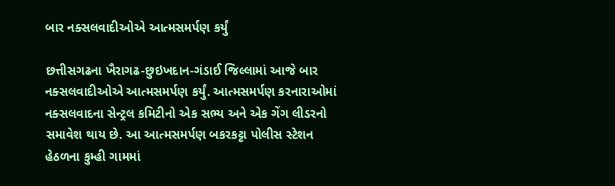બાર નક્સલવાદીઓએ આત્મસમર્પણ કર્યું

છત્તીસગઢના ખૈરાગઢ-છુઇખદાન-ગંડાઈ જિલ્લામાં આજે બાર નક્સલવાદીઓએ આત્મસમર્પણ કર્યું. આત્મસમર્પણ કરનારાઓમાં નક્સલવાદના સેન્ટ્રલ કમિટીનો એક સભ્ય અને એક ગેંગ લીડરનો સમાવેશ થાય છે. આ આત્મસમર્પણ બકરકટ્ટા પોલીસ સ્ટેશન હેઠળના કુમ્હી ગામમાં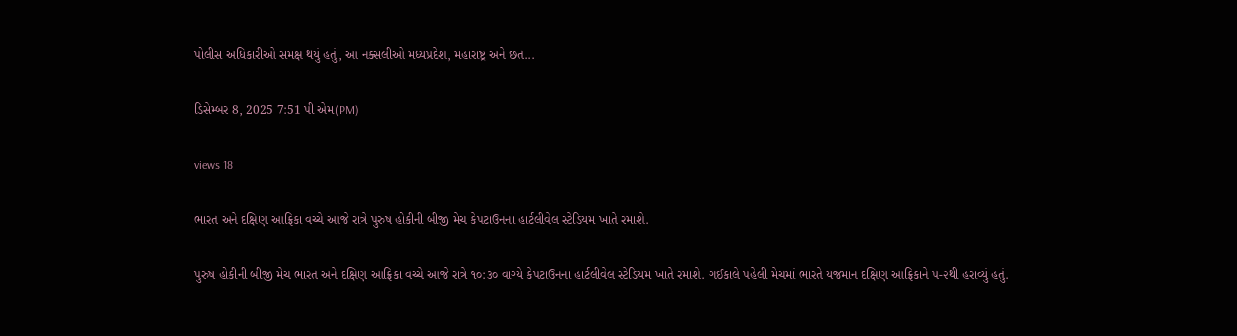પોલીસ અધિકારીઓ સમક્ષ થયું હતું, આ નક્સલીઓ મધ્યપ્રદેશ, મહારાષ્ટ્ર અને છત...

ડિસેમ્બર 8, 2025 7:51 પી એમ(PM)

views 18

ભારત અને દક્ષિણ આફ્રિકા વચ્ચે આજે રાત્રે પુરુષ હોકીની બીજી મેચ કેપટાઉનના હાર્ટલીવેલ સ્ટેડિયમ ખાતે રમાશે.

પુરુષ હોકીની બીજી મેચ ભારત અને દક્ષિણ આફ્રિકા વચ્ચે આજે રાત્રે ૧૦:૩૦ વાગ્યે કેપટાઉનના હાર્ટલીવેલ સ્ટેડિયમ ખાતે રમાશે. ગઈકાલે પહેલી મેચમાં ભારતે યજમાન દક્ષિણ આફ્રિકાને ૫-૨થી હરાવ્યું હતું.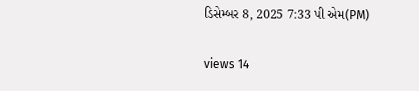ડિસેમ્બર 8, 2025 7:33 પી એમ(PM)

views 14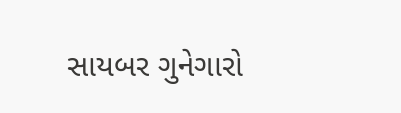સાયબર ગુનેગારો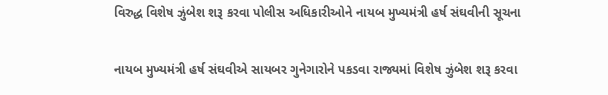વિરુદ્ધ વિશેષ ઝુંબેશ શરૂ કરવા પોલીસ અધિકારીઓને નાયબ મુખ્યમંત્રી હર્ષ સંઘવીની સૂચના

નાયબ મુખ્યમંત્રી હર્ષ સંઘવીએ સાયબર ગુનેગારોને પકડવા રાજ્યમાં વિશેષ ઝુંબેશ શરૂ કરવા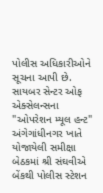પોલીસ અધિકારીઓને સૂચના આપી છે. સાયબર સેન્ટર ઓફ એક્સેલન્સના "ઓપરેશન મ્યૂલ હન્ટ" અંગેગાંધીનગર ખાતે યોજાયેલી સમીક્ષા બેઠકમાં શ્રી સંઘવીએ બેંકથી પોલીસ સ્ટેશન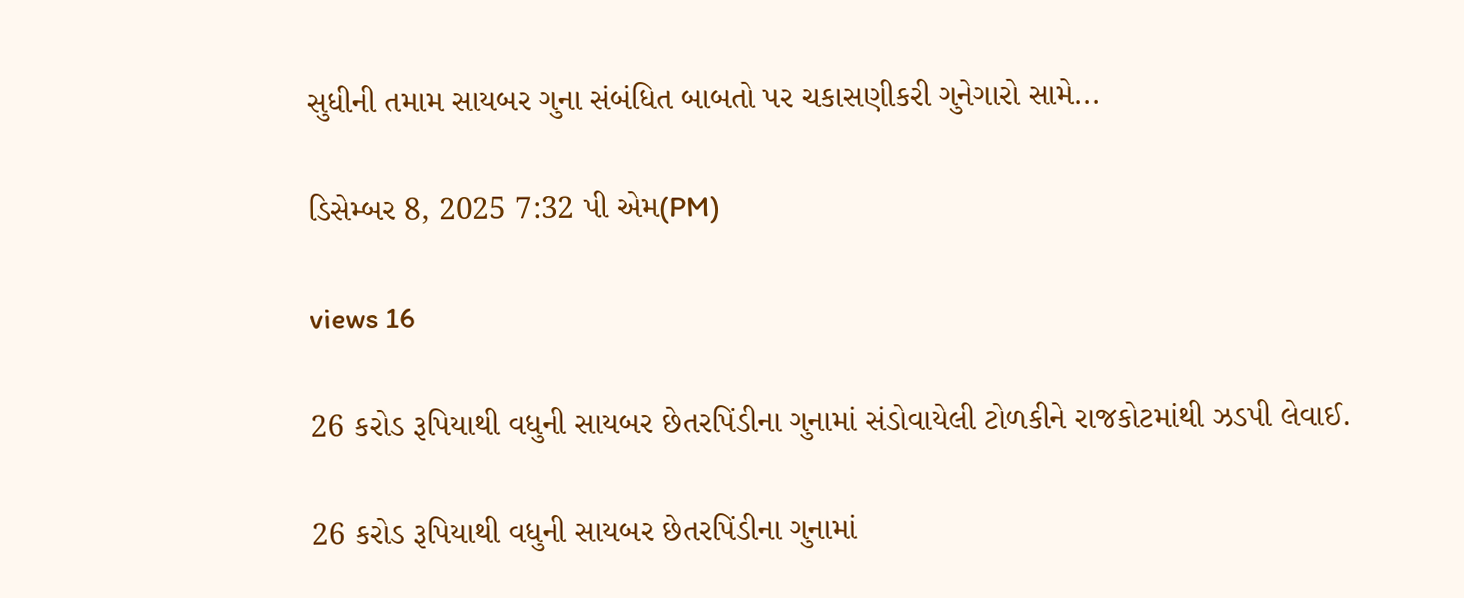સુધીની તમામ સાયબર ગુના સંબંધિત બાબતો પર ચકાસણીકરી ગુનેગારો સામે...

ડિસેમ્બર 8, 2025 7:32 પી એમ(PM)

views 16

26 કરોડ રૂપિયાથી વધુની સાયબર છેતરપિંડીના ગુનામાં સંડોવાયેલી ટોળકીને રાજકોટમાંથી ઝડપી લેવાઈ.

26 કરોડ રૂપિયાથી વધુની સાયબર છેતરપિંડીના ગુનામાં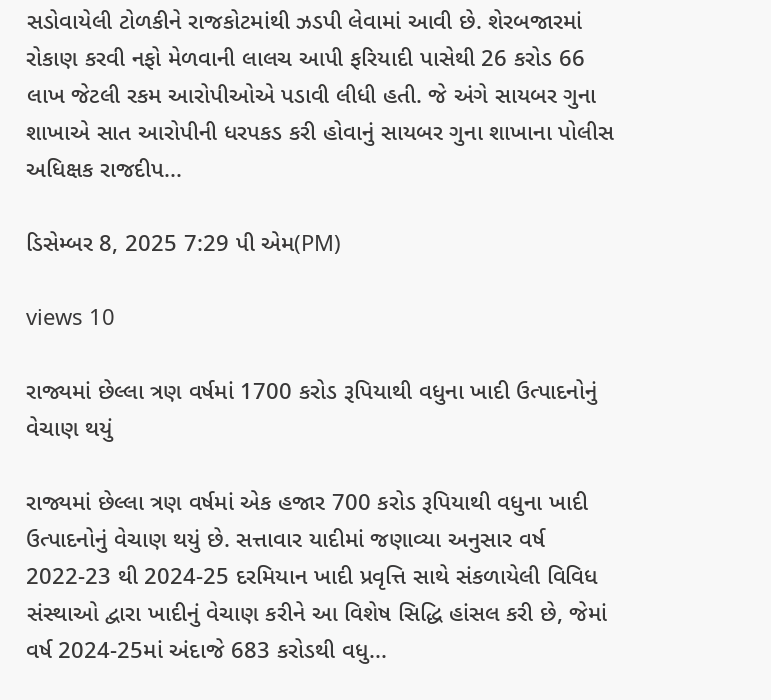સડોવાયેલી ટોળકીને રાજકોટમાંથી ઝડપી લેવામાં આવી છે. શેરબજારમાં રોકાણ કરવી નફો મેળવાની લાલચ આપી ફરિયાદી પાસેથી 26 કરોડ 66 લાખ જેટલી રકમ આરોપીઓએ પડાવી લીધી હતી. જે અંગે સાયબર ગુના શાખાએ સાત આરોપીની ધરપકડ કરી હોવાનું સાયબર ગુના શાખાના પોલીસ અધિક્ષક રાજદીપ...

ડિસેમ્બર 8, 2025 7:29 પી એમ(PM)

views 10

રાજ્યમાં છેલ્લા ત્રણ વર્ષમાં 1700 કરોડ રૂપિયાથી વધુના ખાદી ઉત્પાદનોનું વેચાણ થયું

રાજ્યમાં છેલ્લા ત્રણ વર્ષમાં એક હજાર 700 કરોડ રૂપિયાથી વધુના ખાદી ઉત્પાદનોનું વેચાણ થયું છે. સત્તાવાર યાદીમાં જણાવ્યા અનુસાર વર્ષ 2022-23 થી 2024-25 દરમિયાન ખાદી પ્રવૃત્તિ સાથે સંકળાયેલી વિવિધ સંસ્થાઓ દ્વારા ખાદીનું વેચાણ કરીને આ વિશેષ સિદ્ધિ હાંસલ કરી છે, જેમાં વર્ષ 2024-25માં અંદાજે 683 કરોડથી વધુ...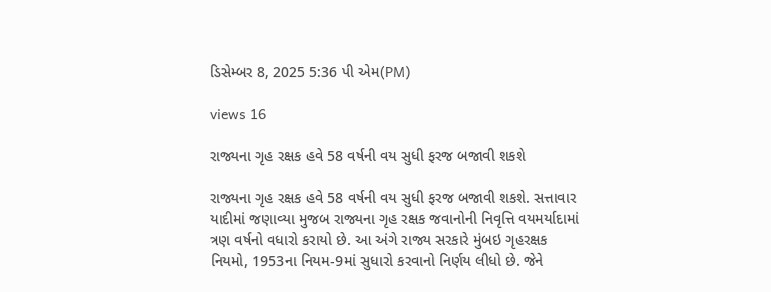ડિસેમ્બર 8, 2025 5:36 પી એમ(PM)

views 16

રાજ્યના ગૃહ રક્ષક હવે 58 વર્ષની વય સુધી ફરજ બજાવી શકશે

રાજ્યના ગૃહ રક્ષક હવે 58 વર્ષની વય સુધી ફરજ બજાવી શકશે. સત્તાવાર યાદીમાં જણાવ્યા મુજબ રાજ્યના ગૃહ રક્ષક જવાનોની નિવૃત્તિ વયમર્યાદામાં ત્રણ વર્ષનો વધારો કરાયો છે. આ અંગે રાજ્ય સરકારે મુંબઇ ગૃહરક્ષક નિયમો, 1953ના નિયમ-9માં સુધારો કરવાનો નિર્ણય લીધો છે. જેને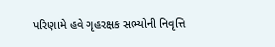પરિણામે હવે ગૃહરક્ષક સભ્યોની નિવૃત્તિ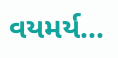વયમર્ય...